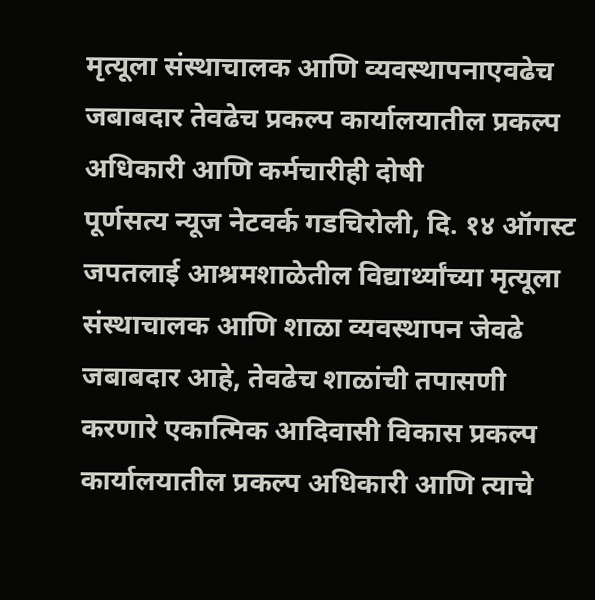मृत्यूला संस्थाचालक आणि व्यवस्थापनाएवढेच जबाबदार तेवढेच प्रकल्प कार्यालयातील प्रकल्प अधिकारी आणि कर्मचारीही दोषी
पूर्णसत्य न्यूज नेटवर्क गडचिरोली, दि. १४ ऑगस्ट
जपतलाई आश्रमशाळेतील विद्यार्थ्यांच्या मृत्यूला संस्थाचालक आणि शाळा व्यवस्थापन जेवढे जबाबदार आहे, तेवढेच शाळांची तपासणी करणारे एकात्मिक आदिवासी विकास प्रकल्प कार्यालयातील प्रकल्प अधिकारी आणि त्याचे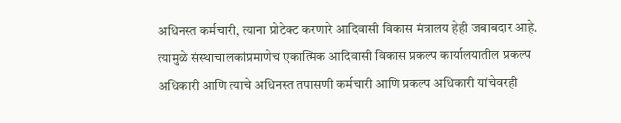अधिनस्त कर्मचारी, त्याना प्रोटेक्ट करणारे आदिवासी विकास मंत्रालय हेही जबाबदार आहे. त्यामुळे संस्थाचालकांप्रमाणेच एकात्मिक आदिवासी विकास प्रकल्प कार्यालयातील प्रकल्प अधिकारी आणि त्याचे अधिनस्त तपासणी कर्मचारी आणि प्रकल्प अधिकारी यांचेवरही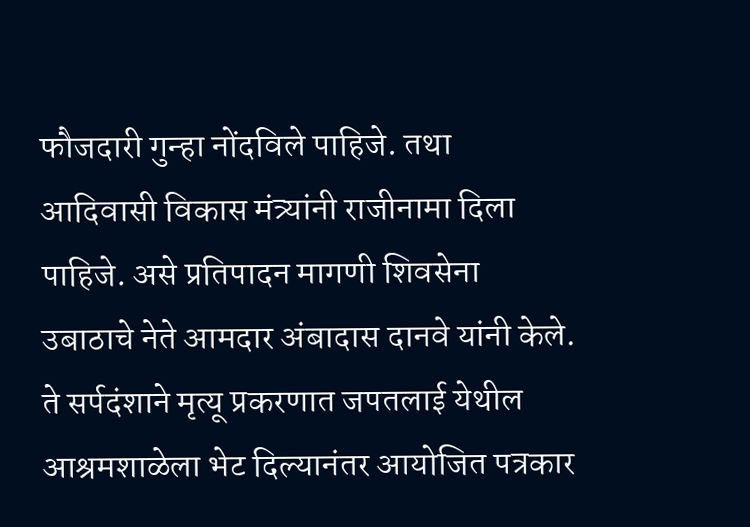फौजदारी गुन्हा नोंदविले पाहिजे. तथा आदिवासी विकास मंत्र्यांनी राजीनामा दिला पाहिजे. असे प्रतिपादन मागणी शिवसेना उबाठाचे नेते आमदार अंबादास दानवे यांनी केले. ते सर्पदंशाने मृत्यू प्रकरणात जपतलाई येथील आश्रमशाळेला भेट दिल्यानंतर आयोजित पत्रकार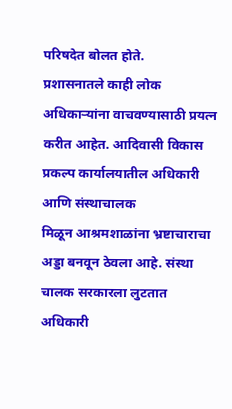परिषदेत बोलत होते.
प्रशासनातले काही लोक अधिकाऱ्यांना वाचवण्यासाठी प्रयत्न करीत आहेत. आदिवासी विकास प्रकल्प कार्यालयातील अधिकारी आणि संस्थाचालक
मिळून आश्रमशाळांना भ्रष्टाचाराचा अड्डा बनवून ठेवला आहे. संस्था चालक सरकारला लुटतात अधिकारी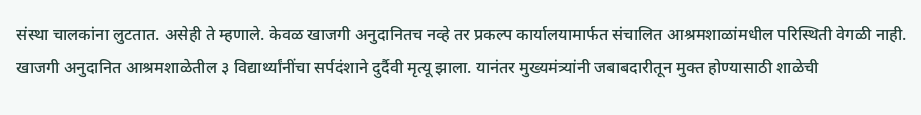संस्था चालकांना लुटतात. असेही ते म्हणाले. केवळ खाजगी अनुदानितच नव्हे तर प्रकल्प कार्यालयामार्फत संचालित आश्रमशाळांमधील परिस्थिती वेगळी नाही.
खाजगी अनुदानित आश्रमशाळेतील ३ विद्यार्थ्यांनींचा सर्पदंशाने दुर्दैवी मृत्यू झाला. यानंतर मुख्यमंत्र्यांनी जबाबदारीतून मुक्त होण्यासाठी शाळेची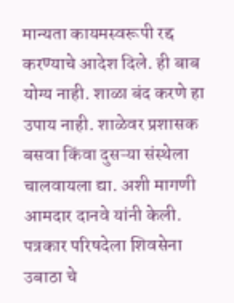मान्यता कायमस्वरूपी रद्द करण्याचे आदेश दिले. ही बाब योग्य नाही. शाळा बंद करणे हा उपाय नाही. शाळेवर प्रशासक बसवा किंवा दुसऱ्या संस्थेला चालवायला द्या. अशी मागणी आमदार दानवे यांनी केली.
पत्रकार परिषदेला शिवसेना उबाठा चे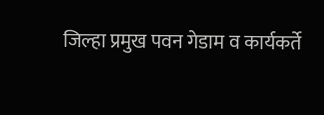जिल्हा प्रमुख पवन गेडाम व कार्यकर्ते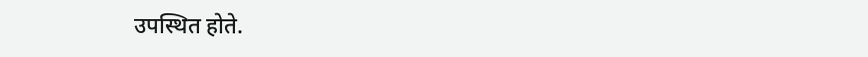उपस्थित होते.